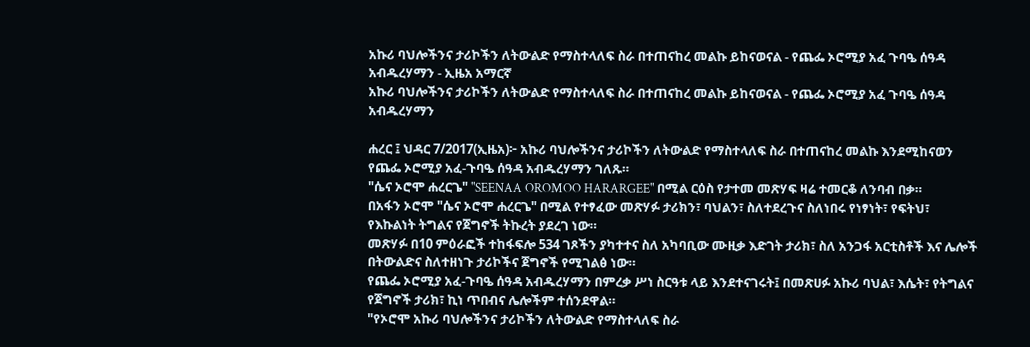አኩሪ ባህሎችንና ታሪኮችን ለትውልድ የማስተላለፍ ስራ በተጠናከረ መልኩ ይከናወናል - የጨፌ ኦሮሚያ አፈ ጉባዔ ሰዓዳ አብዱረሃማን - ኢዜአ አማርኛ
አኩሪ ባህሎችንና ታሪኮችን ለትውልድ የማስተላለፍ ስራ በተጠናከረ መልኩ ይከናወናል - የጨፌ ኦሮሚያ አፈ ጉባዔ ሰዓዳ አብዱረሃማን

ሐረር ፤ ህዳር 7/2017(ኢዜአ)፦ አኩሪ ባህሎችንና ታሪኮችን ለትውልድ የማስተላለፍ ስራ በተጠናከረ መልኩ እንደሚከናወን የጨፌ ኦሮሚያ አፈ-ጉባዔ ሰዓዳ አብዱረሃማን ገለጹ።
"ሴና ኦሮሞ ሐረርጌ" "SEENAA OROMOO HARARGEE" በሚል ርዕስ የታተመ መጽሃፍ ዛሬ ተመርቆ ለንባብ በቃ።
በአፋን ኦሮሞ "ሴና ኦሮሞ ሐረርጌ" በሚል የተፃፈው መጽሃፉ ታሪክን፣ ባህልን፣ ስለተደረጉና ስለነበሩ የነፃነት፣ የፍትህ፣ የእኩልነት ትግልና የጀግኖች ትኩረት ያደረገ ነው።
መጽሃፉ በ10 ምዕራፎች ተከፋፍሎ 534 ገጾችን ያካተተና ስለ አካባቢው ሙዚቃ እድገት ታሪክ፣ ስለ አንጋፋ አርቲስቶች እና ሌሎች በትውልድና ስለተዘነጉ ታሪኮችና ጀግኖች የሚገልፅ ነው።
የጨፌ ኦሮሚያ አፈ-ጉባዔ ሰዓዳ አብዱረሃማን በምረቃ ሥነ ስርዓቱ ላይ እንደተናገሩት፤ በመጽሀፉ አኩሪ ባህል፣ እሴት፣ የትግልና የጀግኖች ታሪክ፣ ኪነ ጥበብና ሌሎችም ተሰንደዋል።
"የኦሮሞ አኩሪ ባህሎችንና ታሪኮችን ለትውልድ የማስተላለፍ ስራ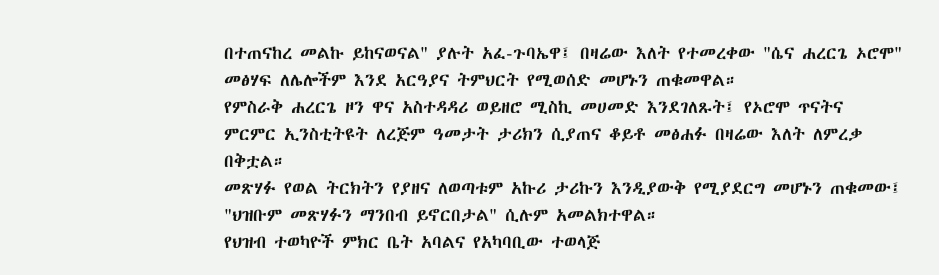በተጠናከረ መልኩ ይከናወናል" ያሉት አፈ-ጉባኤዋ፤ በዛሬው እለት የተመረቀው "ሴና ሐረርጌ ኦሮሞ" መፅሃፍ ለሌሎችም እንደ አርዓያና ትምህርት የሚወሰድ መሆኑን ጠቁመዋል።
የምስራቅ ሐረርጌ ዞን ዋና አስተዳዳሪ ወይዘሮ ሚስኪ መሀመድ እንደገለጹት፤ የኦሮሞ ጥናትና ምርምር ኢንስቲትዩት ለረጅም ዓመታት ታሪክን ሲያጠና ቆይቶ መፅሐፉ በዛሬው እለት ለምረቃ በቅቷል።
መጽሃፉ የወል ትርክትን የያዘና ለወጣቱም አኩሪ ታሪኩን እንዲያውቅ የሚያደርግ መሆኑን ጠቁመው፤ "ህዝቡም መጽሃፉን ማንበብ ይኖርበታል" ሲሉም አመልክተዋል።
የህዝብ ተወካዮች ምክር ቤት አባልና የአካባቢው ተወላጅ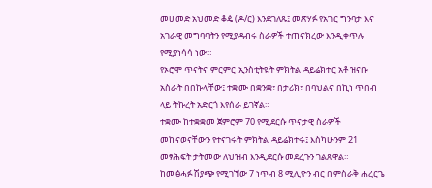መሀመድ አህመድ ቆዼ (ዶ/ር) እንደገለጹ፤ መጽሃፉ የአገር ግንባታ እና አገራዊ መግባባትን የሚያዳብሩ ስራዎች ተጠናክረው እንዲቀጥሉ የሚያነሳሳ ነው።
የኦሮሞ ጥናትና ምርምር ኢንስቲትዩት ምክትል ዳይሬክተር አቶ ዝናቡ አስራት በበኩላቸው፤ ተቋሙ በቋንቋ፣ በታሪክ፣ በባህልና በኪነ ጥበብ ላይ ትኩረት አድርጎ እየሰራ ይገኛል።
ተቋሙ ከተቋቋመ ጀምሮም 70 የሚደርሱ ጥናታዊ ስራዎች መከናወናቸውን የተናገሩት ምክትል ዳይሬክተሩ፤ እስካሁንም 21 መፃሕፍት ታትመው ለህዝብ እንዲደርሱ መደረጉን ገልጸዋል።
ከመፅሓፉ ሽያጭ የሚገኘው 7 ነጥብ 8 ሚሊዮን ብር በምስራቅ ሐረርጌ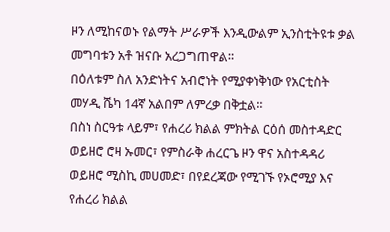ዞን ለሚከናወኑ የልማት ሥራዎች እንዲውልም ኢንስቲትዩቱ ቃል መግባቱን አቶ ዝናቡ አረጋግጠዋል።
በዕለቱም ስለ አንድነትና አብሮነት የሚያቀነቅነው የአርቲስት መሃዲ ሼካ 14ኛ አልበም ለምረቃ በቅቷል።
በስነ ስርዓቱ ላይም፣ የሐረሪ ክልል ምክትል ርዕሰ መስተዳድር ወይዘሮ ሮዛ ኡመር፣ የምስራቅ ሐረርጌ ዞን ዋና አስተዳዳሪ ወይዘሮ ሚስኪ መሀመድ፣ በየደረጃው የሚገኙ የኦሮሚያ እና የሐረሪ ክልል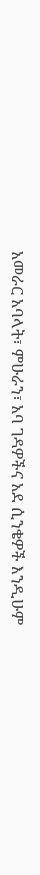አመራር አባላት፣ ምሁራን፣ አባ ገዳዎችና አደ ሲንቄዎች እንዲሁም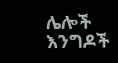ሌሎች እንግዶች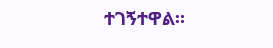ተገኝተዋል።